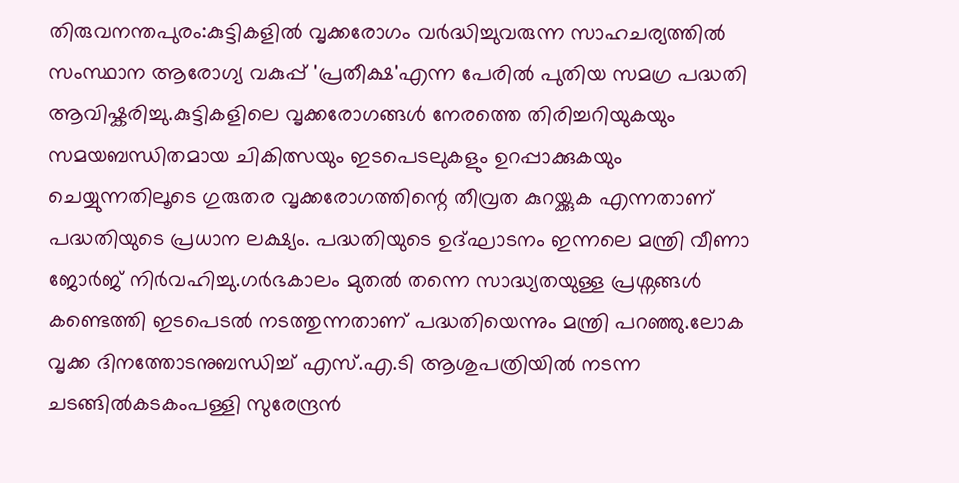തിരുവനന്തപുരം:കുട്ടികളിൽ വൃക്കരോഗം വർദ്ധിച്ചുവരുന്ന സാഹചര്യത്തിൽ സംസ്ഥാന ആരോഗ്യ വകുപ്പ് 'പ്രതീക്ഷ'എന്ന പേരിൽ പുതിയ സമഗ്ര പദ്ധതി ആവിഷ്കരിച്ചു.കുട്ടികളിലെ വൃക്കരോഗങ്ങൾ നേരത്തെ തിരിച്ചറിയുകയും സമയബന്ധിതമായ ചികിത്സയും ഇടപെടലുകളും ഉറപ്പാക്കുകയും ചെയ്യുന്നതിലൂടെ ഗുരുതര വൃക്കരോഗത്തിന്റെ തീവ്രത കുറയ്ക്കുക എന്നതാണ് പദ്ധതിയുടെ പ്രധാന ലക്ഷ്യം. പദ്ധതിയുടെ ഉദ്ഘാടനം ഇന്നലെ മന്ത്രി വീണാ ജോർജ് നിർവഹിച്ചു.ഗർഭകാലം മുതൽ തന്നെ സാദ്ധ്യതയുള്ള പ്രശ്നങ്ങൾ കണ്ടെത്തി ഇടപെടൽ നടത്തുന്നതാണ് പദ്ധതിയെന്നും മന്ത്രി പറഞ്ഞു.ലോക വൃക്ക ദിനത്തോടനുബന്ധിച്ച് എസ്.എ.ടി ആശുപത്രിയിൽ നടന്ന ചടങ്ങിൽകടകംപള്ളി സുരേന്ദ്രൻ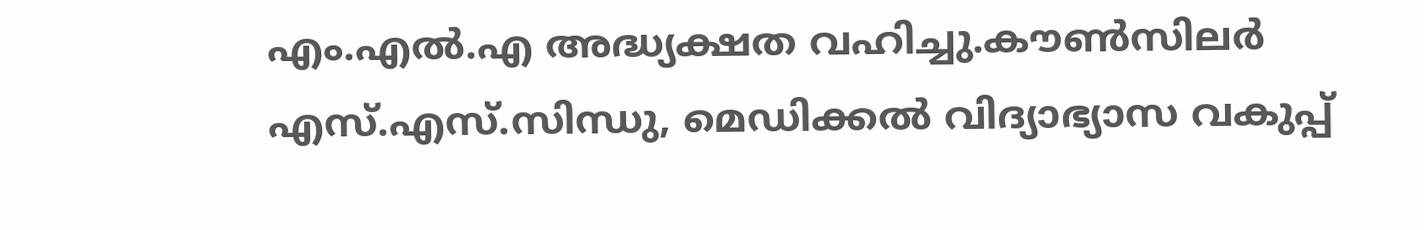എം.എൽ.എ അദ്ധ്യക്ഷത വഹിച്ചു.കൗൺസിലർ എസ്.എസ്.സിന്ധു, മെഡിക്കൽ വിദ്യാഭ്യാസ വകുപ്പ്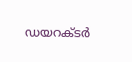ഡയറക്ടർ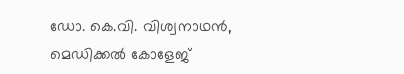ഡോ. കെ.വി. വിശ്വനാഥൻ, മെഡിക്കൽ കോളേജ്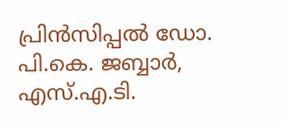പ്രിൻസിപ്പൽ ഡോ. പി.കെ. ജബ്ബാർ, എസ്.എ.ടി.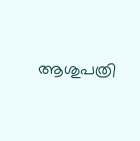ആശുപത്രി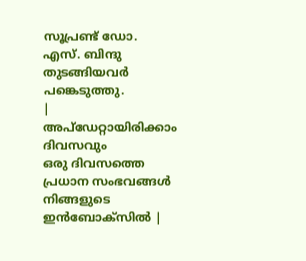സൂപ്രണ്ട് ഡോ. എസ്. ബിന്ദു തുടങ്ങിയവർ പങ്കെടുത്തു.
|
അപ്ഡേറ്റായിരിക്കാം ദിവസവും
ഒരു ദിവസത്തെ പ്രധാന സംഭവങ്ങൾ നിങ്ങളുടെ ഇൻബോക്സിൽ |